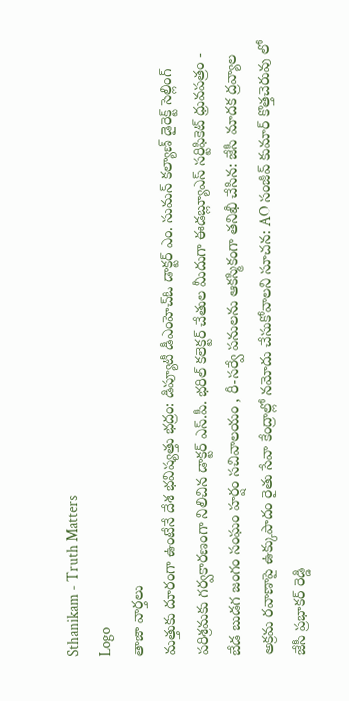Sthanikam - Truth Matters
Logo
తాజా వార్తలు
మత్తుకు దూరంగా ఉంటేనే దేశ భవిష్యత్తు భద్రం: డిప్యూటీ డీఎంహెచ్‌ఓ డాక్టర్‌ ఎం. సుమన్‌ కల్యాణ్‌ డైరెక్ట్ సెల్లింగ్ పరిశ్రమకు గర్వకారణంగా నిలిచిన డాక్టర్ ఎస్.పీ. భరిల్ కలెక్టర్ చేతుల మీదుగా ఈడబ్ల్యూఎస్ సర్టిఫికెట్ ధ్రువపత్రం - బేడ బుడగ జంగం సంఘం హర్షం సచివాలయం , రీ-సర్వే పనులను ఆకస్మికంగా తనిఖీ చేసిన: జేసీ మాదక ద్రవ్యాల అక్రమ రవాణాపై ఉక్కుపాదం రైతు సేవా కేంద్రాల్లో నమోదు చేసుకోవాలని సూచన: AO సంజీవ్ కుమార్ కొత్తచెరువు లో జేసీ ప్రభాకర్ రెడ్డి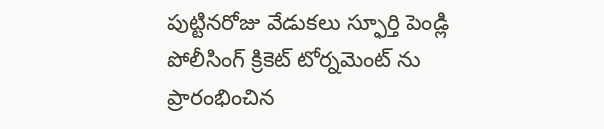పుట్టినరోజు వేడుకలు స్ఫూర్తి పెండ్లి పోలీసింగ్ క్రికెట్ టోర్నమెంట్ ను ప్రారంభించిన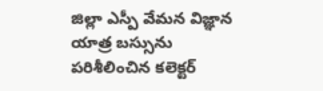జిల్లా ఎస్పీ వేమన విజ్ఞాన యాత్ర బస్సును పరిశీలించిన కలెక్టర్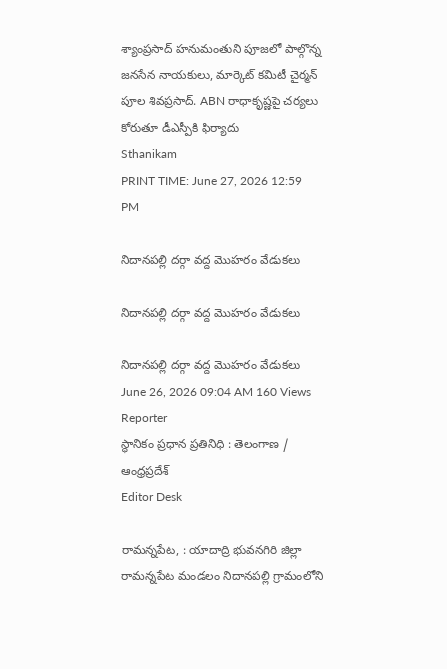శ్యాంప్రసాద్ హనుమంతుని పూజలో పాల్గొన్న జనసేన నాయకులు, మార్కెట్ కమిటీ చైర్మన్ పూల శివప్రసాద్. ABN రాధాకృష్ణపై చర్యలు కోరుతూ డీఎస్పీకి ఫిర్యాదు
Sthanikam
PRINT TIME: June 27, 2026 12:59 PM

నిదానపల్లి దర్గా వద్ద మొహరం వేడుకలు

నిదానపల్లి దర్గా వద్ద మొహరం వేడుకలు

నిదానపల్లి దర్గా వద్ద మొహరం వేడుకలు
June 26, 2026 09:04 AM 160 Views
Reporter
స్థానికం ప్రధాన ప్రతినిధి : తెలంగాణ / ఆంధ్రప్రదేశ్
Editor Desk

రామన్నపేట, : యాదాద్రి భువనగిరి జిల్లా రామన్నపేట మండలం నిదానపల్లి గ్రామంలోని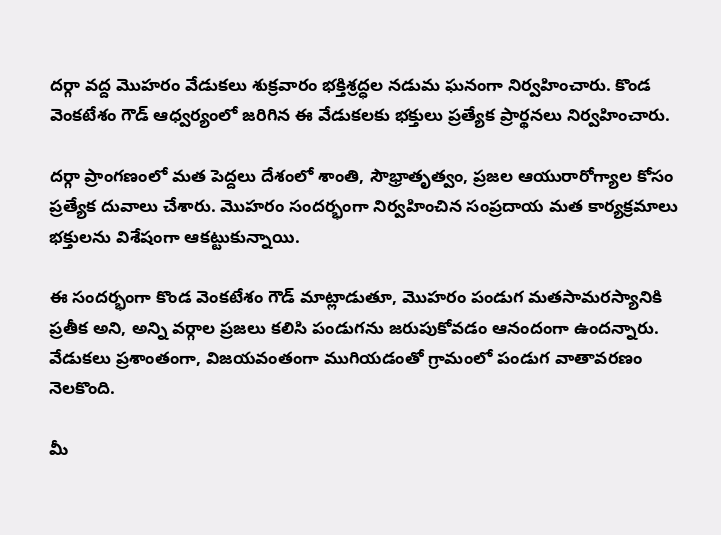దర్గా వద్ద మొహరం వేడుకలు శుక్రవారం భక్తిశ్రద్ధల నడుమ ఘనంగా నిర్వహించారు. కొండ వెంకటేశం గౌడ్ ఆధ్వర్యంలో జరిగిన ఈ వేడుకలకు భక్తులు ప్రత్యేక ప్రార్థనలు నిర్వహించారు.

దర్గా ప్రాంగణంలో మత పెద్దలు దేశంలో శాంతి, సౌభ్రాతృత్వం, ప్రజల ఆయురారోగ్యాల కోసం ప్రత్యేక దువాలు చేశారు. మొహరం సందర్భంగా నిర్వహించిన సంప్రదాయ మత కార్యక్రమాలు భక్తులను విశేషంగా ఆకట్టుకున్నాయి.

ఈ సందర్భంగా కొండ వెంకటేశం గౌడ్ మాట్లాడుతూ, మొహరం పండుగ మతసామరస్యానికి ప్రతీక అని, అన్ని వర్గాల ప్రజలు కలిసి పండుగను జరుపుకోవడం ఆనందంగా ఉందన్నారు. వేడుకలు ప్రశాంతంగా, విజయవంతంగా ముగియడంతో గ్రామంలో పండుగ వాతావరణం నెలకొంది.

మీ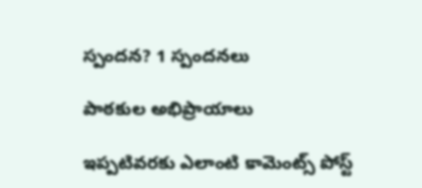స్పందన? 1 స్పందనలు

పాఠకుల అభిప్రాయాలు

ఇప్పటివరకు ఎలాంటి కామెంట్స్ పోస్ట్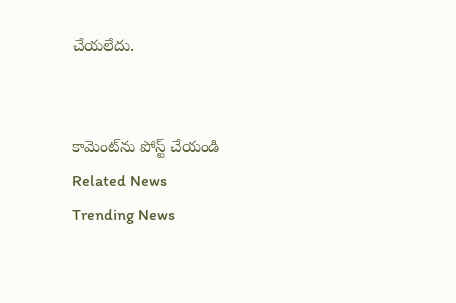చేయలేదు.


కామెంట్‌ను పోస్ట్ చేయండి
Related News
Trending News